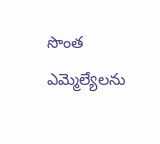సొంత ఎమ్మెల్యేలను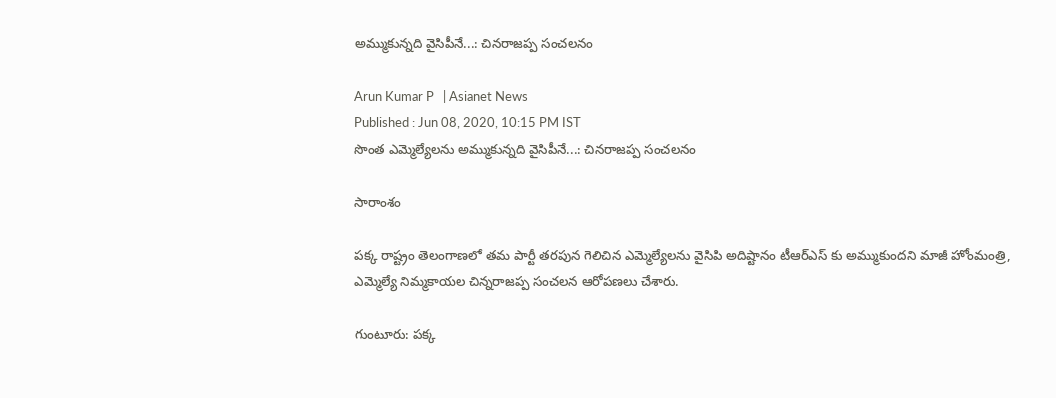అమ్ముకున్నది వైసిపీనే...: చినరాజప్ప సంచలనం

Arun Kumar P   | Asianet News
Published : Jun 08, 2020, 10:15 PM IST
సొంత ఎమ్మెల్యేలను అమ్ముకున్నది వైసిపీనే...: చినరాజప్ప సంచలనం

సారాంశం

పక్క రాష్ట్రం తెలంగాణలో తమ పార్టీ తరపున గెలిచిన ఎమ్మెల్యేలను వైసిపి అదిష్టానం టీఆర్ఎస్ కు అమ్ముకుందని మాజీ హోంమంత్రి, ఎమ్మెల్యే నిమ్మకాయల చిన్నరాజప్ప సంచలన ఆరోపణలు చేశారు.

గుంటూరు: పక్క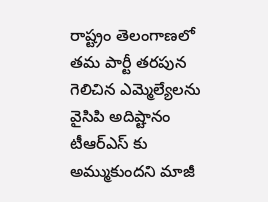రాష్ట్రం తెలంగాణలో తమ పార్టీ తరపున గెలిచిన ఎమ్మెల్యేలను వైసిపి అదిష్టానం టీఆర్ఎస్ కు అమ్ముకుందని మాజీ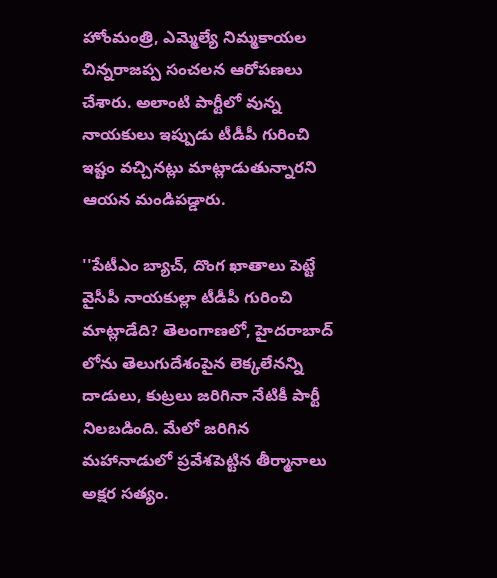హోంమంత్రి, ఎమ్మెల్యే నిమ్మకాయల చిన్నరాజప్ప సంచలన ఆరోపణలు చేశారు. అలాంటి పార్టీలో వున్న నాయకులు ఇప్పుడు టీడీపీ గురించి ఇష్టం వచ్చినట్లు మాట్లాడుతున్నారని ఆయన మండిపడ్డారు.

''పేటీఎం బ్యాచ్, దొంగ ఖాతాలు పెట్టే వైసీపీ నాయకుల్లా టీడీపీ గురించి మాట్లాడేది? తెలంగాణలో, హైదరాబాద్ లోను తెలుగుదేశంపైన లెక్కలేనన్ని దాడులు, కుట్రలు జరిగినా నేటికీ పార్టీ నిలబడింది. మేలో జరిగిన మహానాడులో ప్రవేశపెట్టిన తీర్మానాలు అక్షర సత్యం.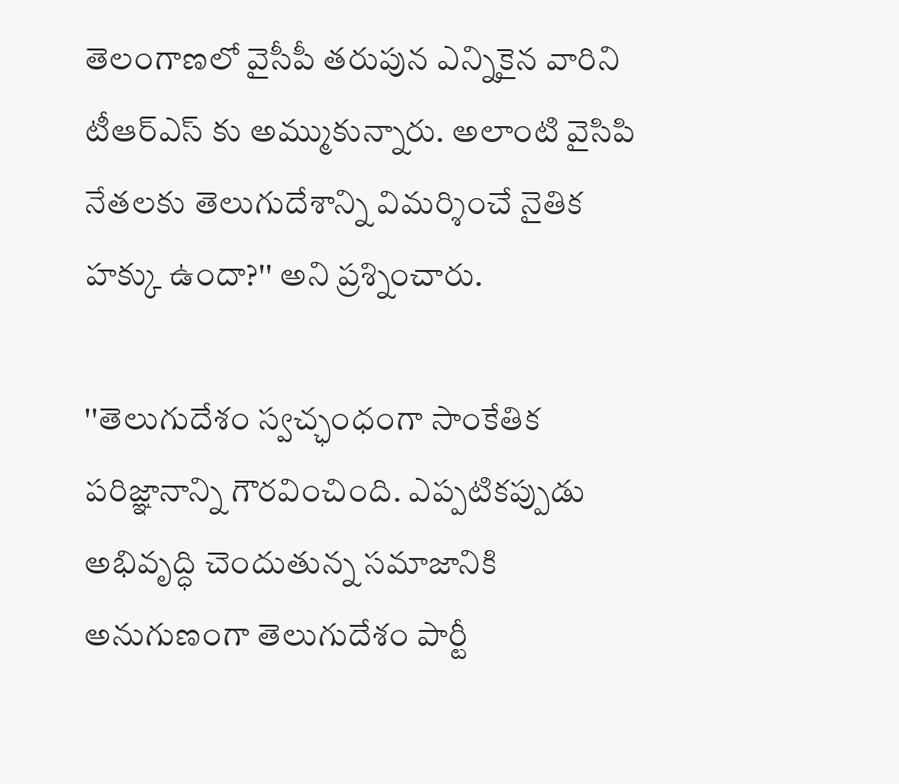తెలంగాణలో వైసీపీ తరుపున ఎన్నికైన వారిని టీఆర్ఎస్ కు అమ్ముకున్నారు. అలాంటి వైసిపి నేతలకు తెలుగుదేశాన్ని విమర్శించే నైతిక హక్కు ఉందా?'' అని ప్రశ్నించారు.

''తెలుగుదేశం స్వచ్ఛంధంగా సాంకేతిక పరిజ్ఞానాన్ని గౌరవించింది. ఎప్పటికప్పుడు అభివృద్ధి చెందుతున్న సమాజానికి అనుగుణంగా తెలుగుదేశం పార్టీ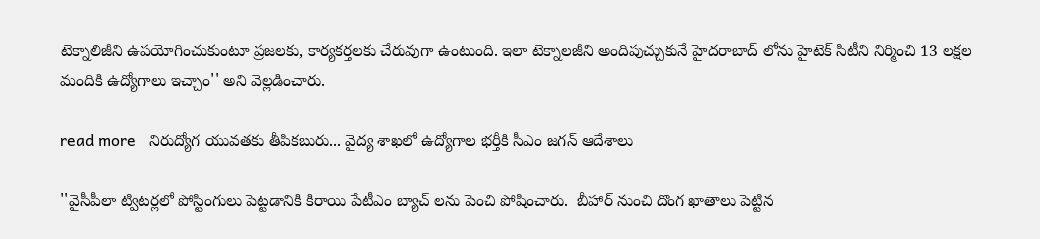టెక్నాలిజీని ఉపయోగించుకుంటూ ప్రజలకు, కార్యకర్తలకు చేరువుగా ఉంటుంది. ఇలా టెక్నాలజీని అందిపుచ్చుకునే హైదరాబాద్ లోను హైటెక్ సిటీని నిర్మించి 13 లక్షల మందికి ఉద్యోగాలు ఇచ్చాం'' అని వెల్లడించారు.

read more   నిరుద్యోగ యువతకు తీపికబురు... వైద్య శాఖలో ఉద్యోగాల భర్తీకి సీఎం జగన్ ఆదేశాలు

''వైసీపీలా ట్విటర్లలో పోస్టింగులు పెట్టడానికి కిరాయి పేటీఎం బ్యాచ్ లను పెంచి పోషించారు.  బీహార్ నుంచి దొంగ ఖాతాలు పెట్టిన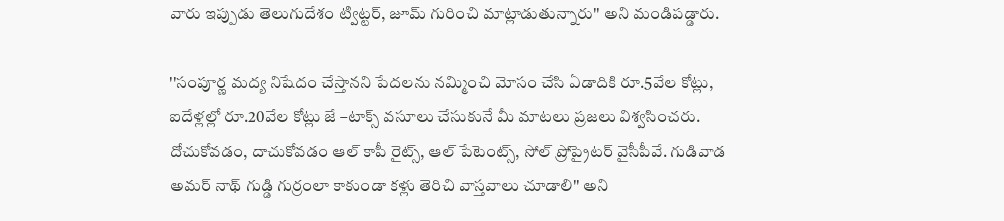వారు ఇప్పుడు తెలుగుదేశం ట్విట్టర్, జూమ్ గురించి మాట్లాడుతున్నారు'' అని మండిపడ్డారు.

''సంపూర్ణ మద్య నిషేదం చేస్తానని పేదలను నమ్మించి మోసం చేసి ఏడాదికి రూ.5వేల కోట్లు, ఐదేళ్లల్లో రూ.20వేల కోట్లు జే –టాక్స్ వసూలు చేసుకునే మీ మాటలు ప్రజలు విశ్వసించరు. దోచుకోవడం, దాచుకోవడం ఆల్ కాపీ రైట్స్, ఆల్ పేటెంట్స్, సోల్ ప్రోప్రైటర్ వైసీపీవే. గుడివాడ అమర్ నాథ్ గుడ్డి గుర్రంలా కాకుండా కళ్లు తెరిచి వాస్తవాలు చూడాలి'' అని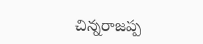చిన్నరాజప్ప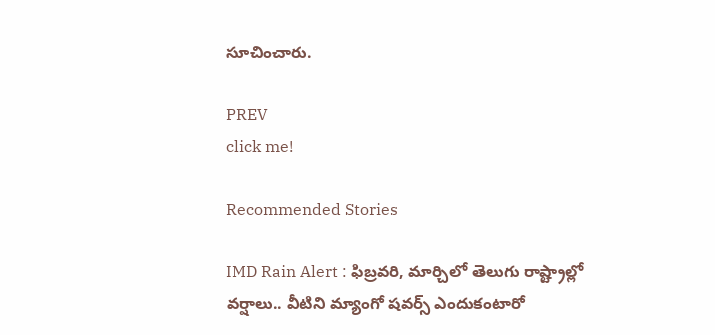సూచించారు.

PREV
click me!

Recommended Stories

IMD Rain Alert : ఫిబ్రవరి, మార్చిలో తెలుగు రాష్ట్రాల్లో వర్షాలు.. వీటిని మ్యాంగో షవర్స్ ఎందుకంటారో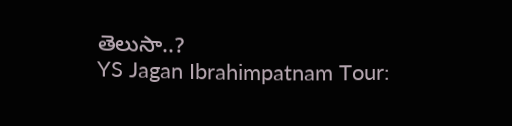తెలుసా..?
YS Jagan Ibrahimpatnam Tour: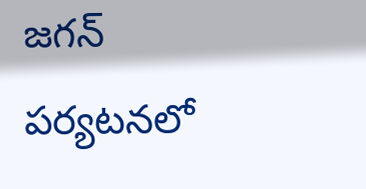జగన్ పర్యటనలో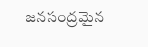జనసంద్రమైన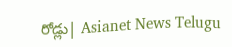రోడ్లు| Asianet News Telugu